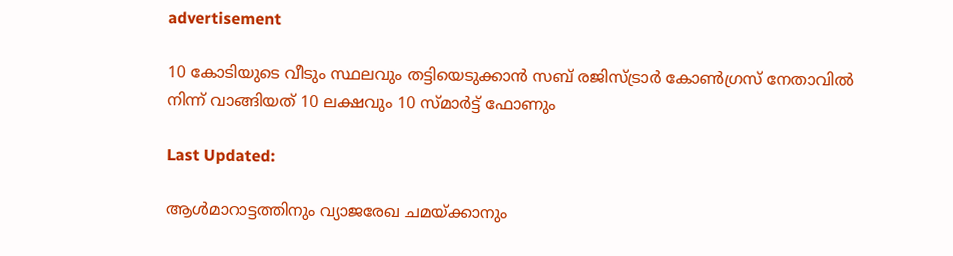advertisement

10 കോടിയുടെ വീടും സ്ഥലവും തട്ടിയെടുക്കാൻ സബ് രജിസ്ട്രാർ കോൺഗ്രസ് നേതാവിൽ നിന്ന് വാങ്ങിയത് 10 ലക്ഷവും 10 സ്മാർട്ട് ഫോണും

Last Updated:

ആൾമാറാട്ടത്തിനും വ്യാജരേഖ ചമയ്ക്കാനും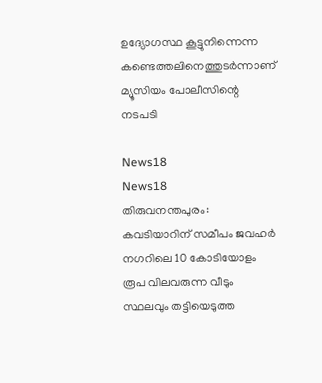ഉദ്യോഗസ്ഥ കൂട്ടുനിന്നെന്ന കണ്ടെത്തലിനെത്തുടർന്നാണ് മ്യൂസിയം പോലീസിന്റെ നടപടി

News18
News18
തിരുവനന്തപുരം: കവടിയാറിന് സമീപം ജവഹർ നഗറിലെ 10 കോടിയോളം രൂപ വിലവരുന്ന വീടും സ്ഥലവും തട്ടിയെടുത്ത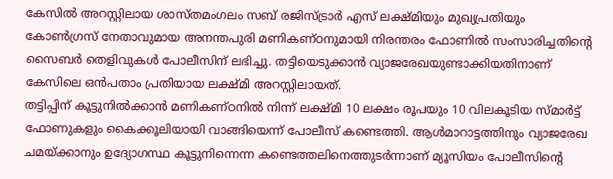കേസിൽ അറസ്റ്റിലായ ശാസ്തമംഗലം സബ് രജിസ്ട്രാർ എസ് ലക്ഷ്മിയും മുഖ്യപ്രതിയും കോൺഗ്രസ് നേതാവുമായ അനന്തപുരി മണികണ്ഠനുമായി നിരന്തരം ഫോണിൽ സംസാരിച്ചതിന്റെ സൈബർ തെളിവുകൾ പോലീസിന് ലഭിച്ചു. തട്ടിയെടുക്കാൻ വ്യാജരേഖയുണ്ടാക്കിയതിനാണ് കേസിലെ ഒൻപതാം പ്രതിയായ ലക്ഷ്മി അറസ്റ്റിലായത്.
തട്ടിപ്പിന് കൂട്ടുനിൽക്കാൻ മണികണ്ഠനിൽ നിന്ന് ലക്ഷ്മി 10 ലക്ഷം രൂപയും 10 വിലകൂടിയ സ്മാർട്ട് ഫോണുകളും കൈക്കൂലിയായി വാങ്ങിയെന്ന് പോലീസ് കണ്ടെത്തി. ആൾമാറാട്ടത്തിനും വ്യാജരേഖ ചമയ്ക്കാനും ഉദ്യോഗസ്ഥ കൂട്ടുനിന്നെന്ന കണ്ടെത്തലിനെത്തുടർന്നാണ് മ്യൂസിയം പോലീസിന്റെ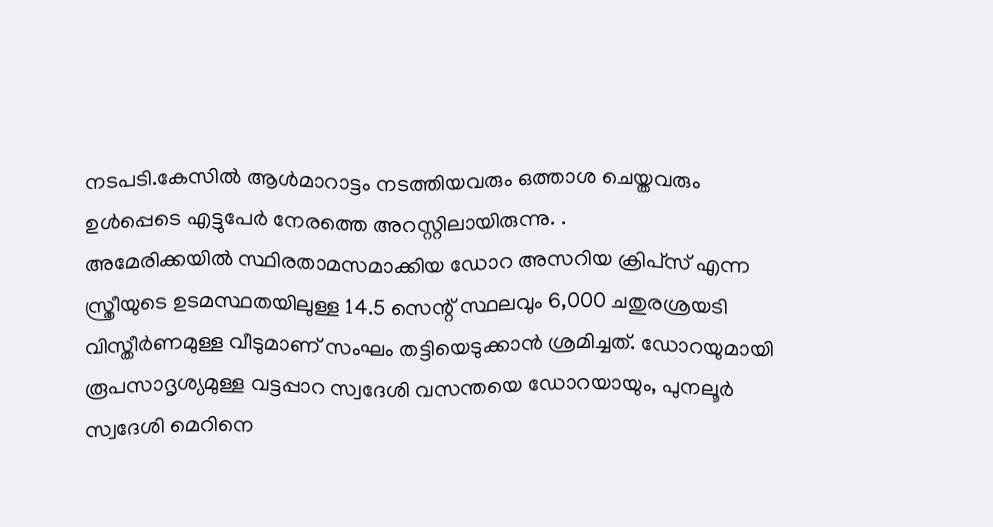നടപടി.കേസിൽ ആൾമാറാട്ടം നടത്തിയവരും ഒത്താശ ചെയ്തവരും ഉൾപ്പെടെ എട്ടുപേർ നേരത്തെ അറസ്റ്റിലായിരുന്നു. .
അമേരിക്കയിൽ സ്ഥിരതാമസമാക്കിയ ഡോറ അസറിയ ക്രിപ്‌സ് എന്ന സ്ത്രീയുടെ ഉടമസ്ഥതയിലുള്ള 14.5 സെന്റ് സ്ഥലവും 6,000 ചതുരശ്രയടി വിസ്തീർണമുള്ള വീടുമാണ് സംഘം തട്ടിയെടുക്കാൻ ശ്രമിച്ചത്. ഡോറയുമായി രൂപസാദൃശ്യമുള്ള വട്ടപ്പാറ സ്വദേശി വസന്തയെ ഡോറയായും, പുനലൂർ സ്വദേശി മെറിനെ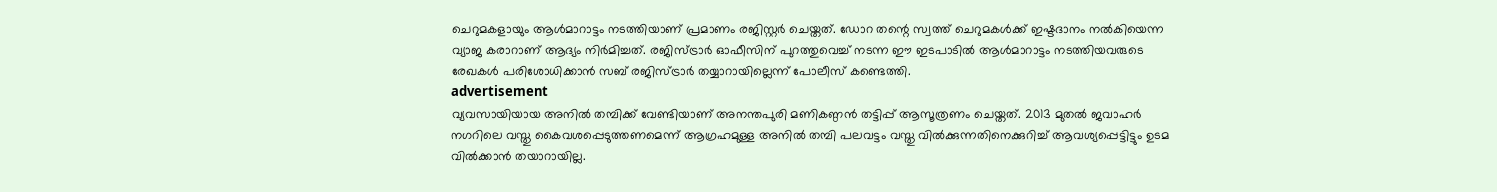ചെറുമകളായും ആൾമാറാട്ടം നടത്തിയാണ് പ്രമാണം രജിസ്റ്റർ ചെയ്തത്. ഡോറ തന്റെ സ്വത്ത് ചെറുമകൾക്ക് ഇഷ്ടദാനം നൽകിയെന്ന വ്യാജ കരാറാണ് ആദ്യം നിർമിച്ചത്. രജിസ്ട്രാർ ഓഫീസിന് പുറത്തുവെച്ച് നടന്ന ഈ ഇടപാടിൽ ആൾമാറാട്ടം നടത്തിയവരുടെ രേഖകൾ പരിശോധിക്കാൻ സബ് രജിസ്ട്രാർ തയ്യാറായില്ലെന്ന് പോലീസ് കണ്ടെത്തി.
advertisement
വ്യവസായിയായ അനിൽ തമ്പിക്ക് വേണ്ടിയാണ് അനന്തപുരി മണികണ്ഠൻ തട്ടിപ്പ് ആസൂത്രണം ചെയ്തത്. 2013 മുതൽ ജവാഹർ നഗറിലെ വസ്തു കൈവശപ്പെടുത്തണമെന്ന് ആഗ്രഹമുള്ള അനിൽ തമ്പി പലവട്ടം വസ്തു വിൽക്കുന്നതിനെക്കുറിച്ച് ആവശ്യപ്പെട്ടിട്ടും ഉടമ വിൽക്കാൻ തയാറായില്ല.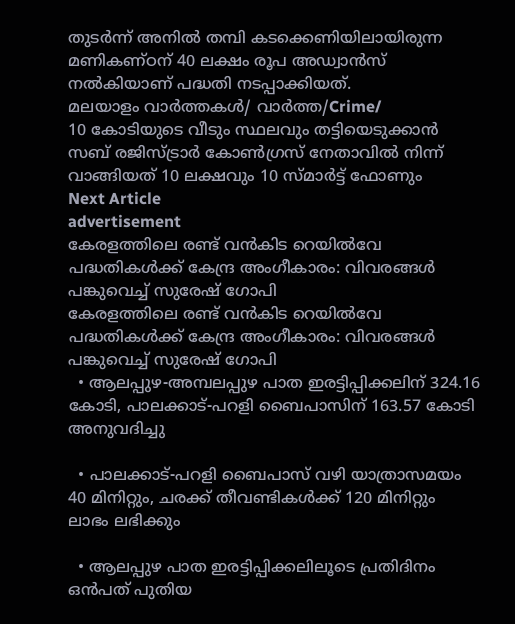തുടർന്ന് അനിൽ തമ്പി കടക്കെണിയിലായിരുന്ന മണികണ്ഠന് 40 ലക്ഷം രൂപ അഡ്വാൻസ് നൽകിയാണ് പദ്ധതി നടപ്പാക്കിയത്.
മലയാളം വാർത്തകൾ/ വാർത്ത/Crime/
10 കോടിയുടെ വീടും സ്ഥലവും തട്ടിയെടുക്കാൻ സബ് രജിസ്ട്രാർ കോൺഗ്രസ് നേതാവിൽ നിന്ന് വാങ്ങിയത് 10 ലക്ഷവും 10 സ്മാർട്ട് ഫോണും
Next Article
advertisement
കേരളത്തിലെ രണ്ട് വൻകിട റെയിൽവേ പദ്ധതികൾക്ക് കേന്ദ്ര അംഗീകാരം: വിവരങ്ങൾ പങ്കുവെച്ച് സുരേഷ് ഗോപി
കേരളത്തിലെ രണ്ട് വൻകിട റെയിൽവേ പദ്ധതികൾക്ക് കേന്ദ്ര അംഗീകാരം: വിവരങ്ങൾ പങ്കുവെച്ച് സുരേഷ് ഗോപി
  • ആലപ്പുഴ-അമ്പലപ്പുഴ പാത ഇരട്ടിപ്പിക്കലിന് 324.16 കോടി, പാലക്കാട്-പറളി ബൈപാസിന് 163.57 കോടി അനുവദിച്ചു

  • പാലക്കാട്-പറളി ബൈപാസ് വഴി യാത്രാസമയം 40 മിനിറ്റും, ചരക്ക് തീവണ്ടികൾക്ക് 120 മിനിറ്റും ലാഭം ലഭിക്കും

  • ആലപ്പുഴ പാത ഇരട്ടിപ്പിക്കലിലൂടെ പ്രതിദിനം ഒൻപത് പുതിയ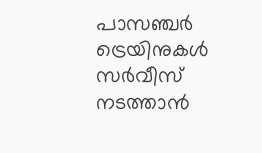പാസഞ്ചർ ട്രെയിനുകൾ സർവീസ് നടത്താൻ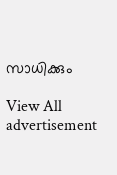സാധിക്കും

View All
advertisement